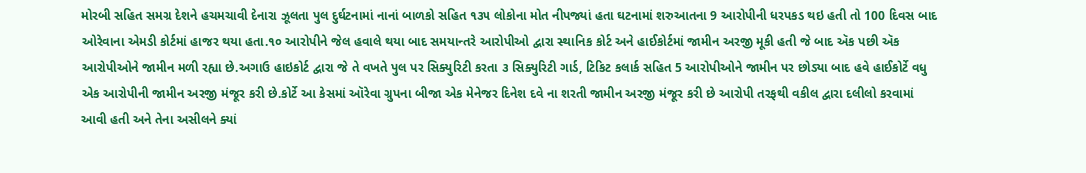મોરબી સહિત સમગ્ર દેશને હચમચાવી દેનારા ઝૂલતા પુલ દુર્ઘટનામાં નાનાં બાળકો સહિત ૧૩૫ લોકોના મોત નીપજ્યાં હતા ઘટનામાં શરુઆતના 9 આરોપીની ધરપકડ થઇ હતી તો 100 દિવસ બાદ ઓરેવાના એમડી કોર્ટમાં હાજર થયા હતા.૧૦ આરોપીને જેલ હવાલે થયા બાદ સમયાન્તરે આરોપીઓ દ્વારા સ્થાનિક કોર્ટ અને હાઈકોર્ટમાં જામીન અરજી મૂકી હતી જે બાદ ઍક પછી ઍક આરોપીઓને જામીન મળી રહ્યા છે.અગાઉ હાઇકોર્ટ દ્વારા જે તે વખતે પુલ પર સિક્યુરિટી કરતા ૩ સિક્યુરિટી ગાર્ડ, ટિકિટ કલાર્ક સહિત 5 આરોપીઓને જામીન પર છોડ્યા બાદ હવે હાઈકોર્ટે વધુ એક આરોપીની જામીન અરજી મંજૂર કરી છે.કોર્ટે આ કેસમાં ઑરેવા ગ્રુપના બીજા એક મેનેજર દિનેશ દવે ના શરતી જામીન અરજી મંજૂર કરી છે આરોપી તરફથી વકીલ દ્વારા દલીલો કરવામાં આવી હતી અને તેના અસીલને ક્યાં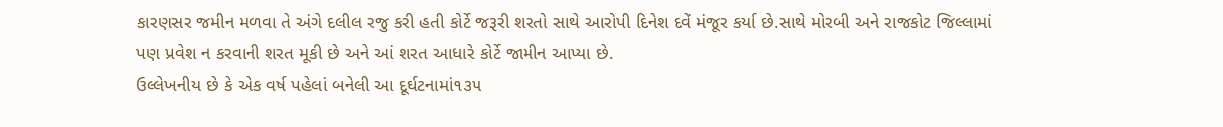કારણસર જમીન મળવા તે અંગે દલીલ રજુ કરી હતી કોર્ટે જરૂરી શરતો સાથે આરોપી દિનેશ દવેં મંજૂર કર્યા છે.સાથે મોરબી અને રાજકોટ જિલ્લામાં પણ પ્રવેશ ન કરવાની શરત મૂકી છે અને આં શરત આધારે કોર્ટે જામીન આપ્યા છે.
ઉલ્લેખનીય છે કે એક વર્ષ પહેલાં બનેલી આ દૂર્ઘટનામાં૧૩૫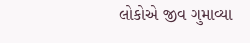લોકોએ જીવ ગુમાવ્યા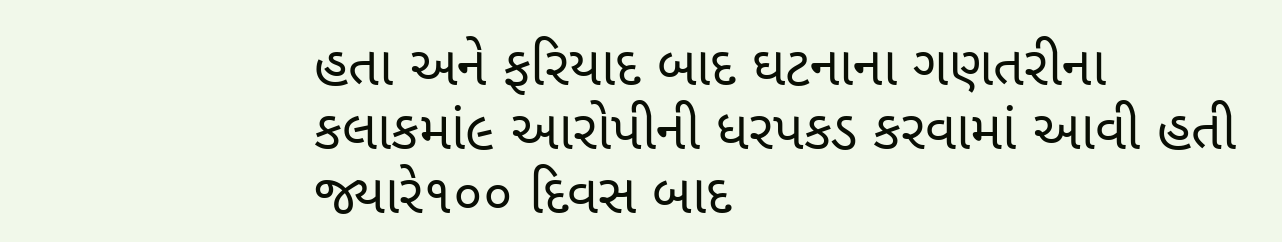હતા અને ફરિયાદ બાદ ઘટનાના ગણતરીના કલાકમાં૯ આરોપીની ધરપકડ કરવામાં આવી હતી જ્યારે૧૦૦ દિવસ બાદ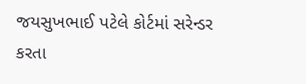જયસુખભાઈ પટેલે કોર્ટમાં સરેન્ડર કરતા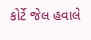કોર્ટે જેલ હવાલે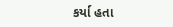કર્યા હતા